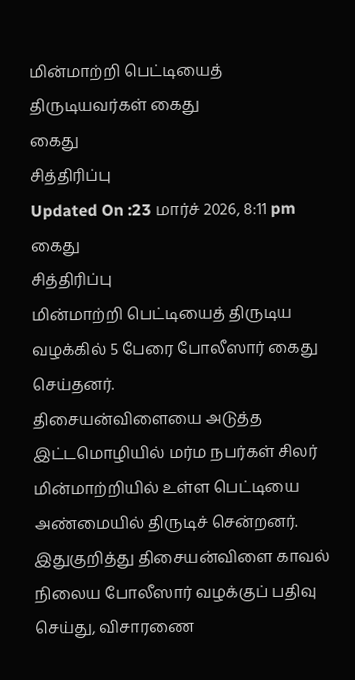மின்மாற்றி பெட்டியைத் திருடியவர்கள் கைது
கைது
சித்திரிப்பு
Updated On :23 மார்ச் 2026, 8:11 pm
கைது
சித்திரிப்பு
மின்மாற்றி பெட்டியைத் திருடிய வழக்கில் 5 பேரை போலீஸார் கைது செய்தனர்.
திசையன்விளையை அடுத்த இட்டமொழியில் மர்ம நபர்கள் சிலர் மின்மாற்றியில் உள்ள பெட்டியை அண்மையில் திருடிச் சென்றனர்.
இதுகுறித்து திசையன்விளை காவல் நிலைய போலீஸார் வழக்குப் பதிவு செய்து, விசாரணை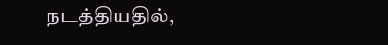நடத்தியதில்,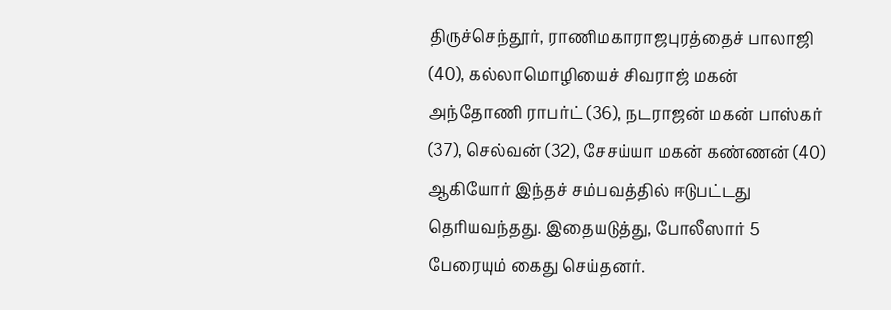திருச்செந்தூர், ராணிமகாராஜபுரத்தைச் பாலாஜி (40), கல்லாமொழியைச் சிவராஜ் மகன் அந்தோணி ராபர்ட் (36), நடராஜன் மகன் பாஸ்கர் (37), செல்வன் (32), சேசய்யா மகன் கண்ணன் (40) ஆகியோர் இந்தச் சம்பவத்தில் ஈடுபட்டது தெரியவந்தது. இதையடுத்து, போலீஸார் 5 பேரையும் கைது செய்தனர்.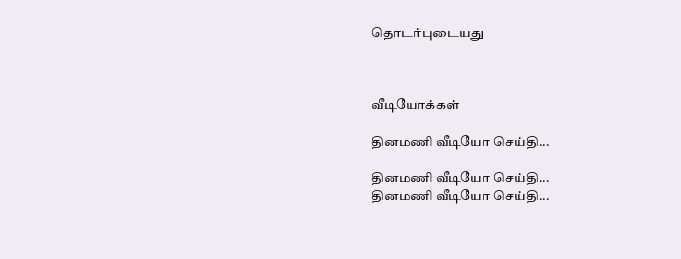தொடர்புடையது



வீடியோக்கள்

தினமணி வீடியோ செய்தி...

தினமணி வீடியோ செய்தி...
தினமணி வீடியோ செய்தி...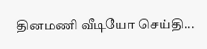தினமணி வீடியோ செய்தி...